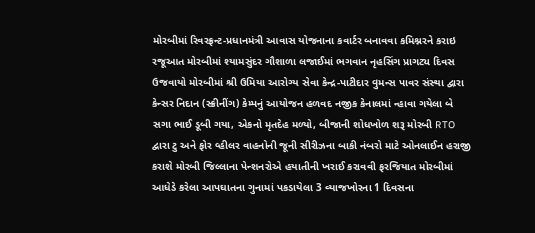મોરબીમાં રિવરફ્રન્ટ-પ્રધાનમંત્રી આવાસ યોજનાના કવાર્ટર બનાવવા કમિશ્નરને કરાઇ રજૂઆત મોરબીમાં શ્યામસુંદર ગૌશાળા લજાઈમાં ભગવાન નૃહસિંગ પ્રાગટ્ય દિવસ ઉજવાયો મોરબીમાં શ્રી ઉમિયા આરોગ્ય સેવા કેન્દ્ર-પાટીદાર વુમન્સ પાવર સંસ્થા દ્વારા કેન્સર નિદાન (સ્ક્રીનીંગ) કેમ્પનું આયોજન હળવદ નજીક કેનાલમાં ન્હાવા ગયેલા બે સગા ભાઈ ડૂબી ગયા, એકનો મૃતદેહ મળ્યો, બીજાની શોધખોળ શરૂ મોરબી RTO દ્વારા ટુ અને ફોર વ્હીલર વાહનોની જૂની સીરીઝના બાકી નંબરો માટે ઓનલાઈન હરાજી કરાશે મોરબી જિલ્લાના પેન્શનરોએ હયાતીની ખરાઈ કરાવવી ફરજિયાત મોરબીમાં આધેડે કરેલા આપઘાતના ગુનામાં પકડાયેલા 3 વ્યાજખોરના 1 દિવસના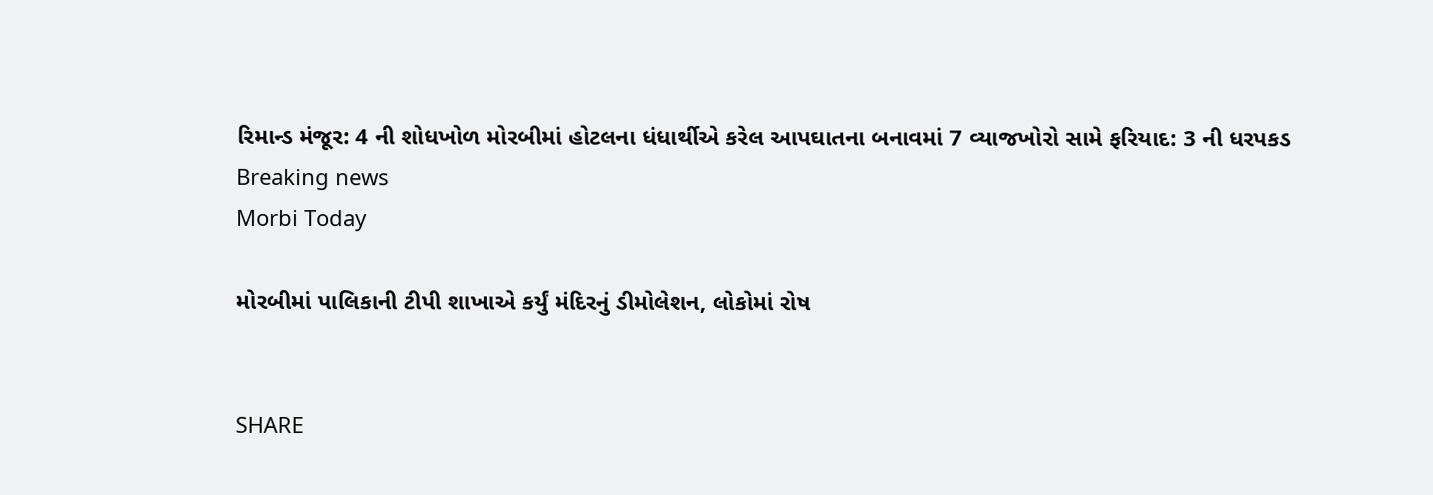રિમાન્ડ મંજૂર: 4 ની શોધખોળ મોરબીમાં હોટલના ધંધાર્થીએ કરેલ આપઘાતના બનાવમાં 7 વ્યાજખોરો સામે ફરિયાદ: 3 ની ધરપકડ
Breaking news
Morbi Today

મોરબીમાં પાલિકાની ટીપી શાખાએ કર્યું મંદિરનું ડીમોલેશન, લોકોમાં રોષ


SHARE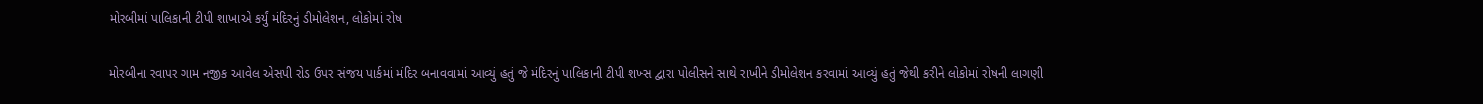મોરબીમાં પાલિકાની ટીપી શાખાએ કર્યું મંદિરનું ડીમોલેશન, લોકોમાં રોષ

મોરબીના રવાપર ગામ નજીક આવેલ એસપી રોડ ઉપર સંજય પાર્કમાં મંદિર બનાવવામાં આવ્યું હતું જે મંદિરનું પાલિકાની ટીપી શખ્સ દ્વારા પોલીસને સાથે રાખીને ડીમોલેશન કરવામાં આવ્યું હતું જેથી કરીને લોકોમાં રોષની લાગણી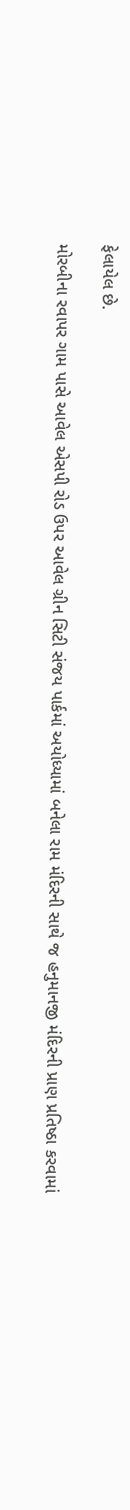ફેલાયેલ છે.

મોરબીના રવાપર ગામ પાસે આવેલ એસપી રોડ ઉપર આવેલ ગ્રીન સિટી સંજય પાર્કમાં અયોધ્યામાં બનેલા રામ મંદિરની સાથે જ હનુમાનજી મંદિરની પ્રાણ પ્રતિષ્ઠા કરવામાં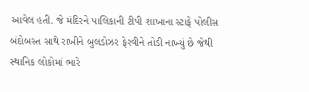આવેલ હતી. જે મંદિરને પાલિકાની ટીપી શાખાના સ્ટાફે પોલીસ બંદોબસ્ત સાથે રાખીને બુલડોઝર ફેરવીને તોડી નાખ્યું છે જેથી સ્થાનિક લોકોમાં ભારે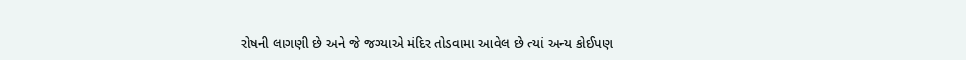રોષની લાગણી છે અને જે જગ્યાએ મંદિર તોડવામા આવેલ છે ત્યાં અન્ય કોઈપણ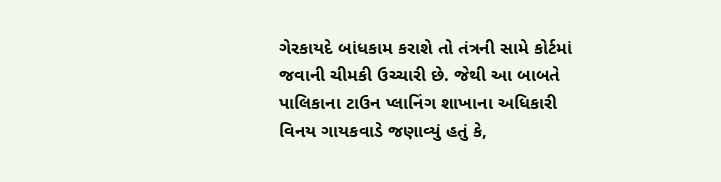ગેરકાયદે બાંધકામ કરાશે તો તંત્રની સામે કોર્ટમાં જવાની ચીમકી ઉચ્ચારી છે. જેથી આ બાબતે પાલિકાના ટાઉન પ્લાનિંગ શાખાના અધિકારી વિનય ગાયકવાડે જણાવ્યું હતું કે,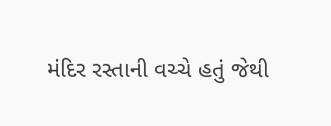મંદિર રસ્તાની વચ્ચે હતું જેથી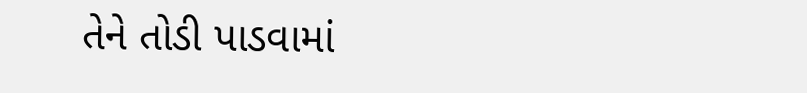તેને તોડી પાડવામાં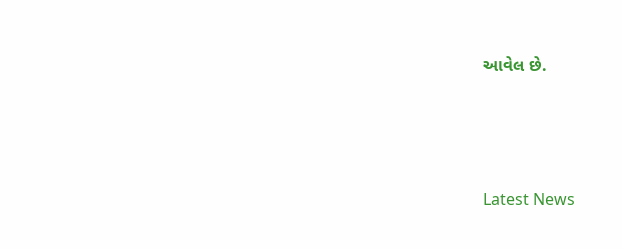આવેલ છે.






Latest News